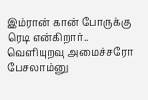இம்ரான் கான் போருக்கு ரெடி என்கிறார்.. வெளியுறவு அமைச்சரோ பேசலாம்னு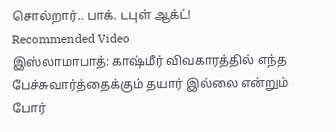சொல்றார்.. பாக். டபுள் ஆக்ட்!
Recommended Video
இஸ்லாமாபாத்: காஷ்மீர் விவகாரத்தில் எந்த பேச்சுவார்த்தைக்கும் தயார் இல்லை என்றும் போர்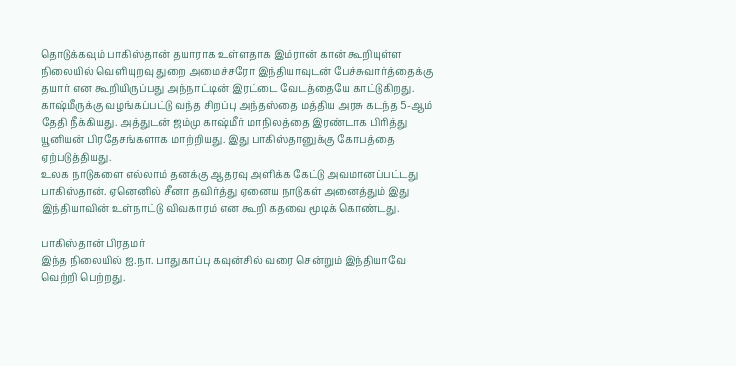தொடுக்கவும் பாகிஸ்தான் தயாராக உள்ளதாக இம்ரான் கான் கூறியுள்ள நிலையில் வெளியுறவு துறை அமைச்சரோ இந்தியாவுடன் பேச்சுவார்த்தைக்கு தயார் என கூறியிருப்பது அந்நாட்டின் இரட்டை வேடத்தையே காட்டுகிறது.
காஷ்மீருக்கு வழங்கப்பட்டு வந்த சிறப்பு அந்தஸ்தை மத்திய அரசு கடந்த 5-ஆம் தேதி நீக்கியது. அத்துடன் ஜம்மு காஷ்மீர் மாநிலத்தை இரண்டாக பிரித்து யூனியன் பிரதேசங்களாக மாற்றியது. இது பாகிஸ்தானுக்கு கோபத்தை ஏற்படுத்தியது.
உலக நாடுகளை எல்லாம் தனக்கு ஆதரவு அளிக்க கேட்டு அவமானப்பட்டது பாகிஸ்தான். ஏனெனில் சீனா தவிர்த்து ஏனைய நாடுகள் அனைத்தும் இது இந்தியாவின் உள்நாட்டு விவகாரம் என கூறி கதவை மூடிக் கொண்டது.

பாகிஸ்தான் பிரதமர்
இந்த நிலையில் ஐ.நா. பாதுகாப்பு கவுன்சில் வரை சென்றும் இந்தியாவே வெற்றி பெற்றது.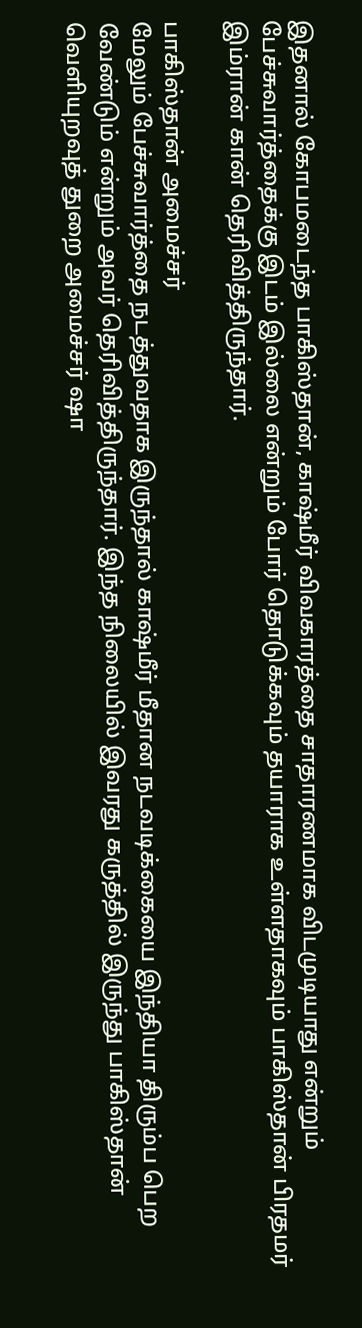இதனால் கோபமடைந்த பாகிஸ்தான், காஷ்மீர் விவகாரத்தை சாதாரணமாக விடமுடியாது என்றும் பேச்சுவார்த்தைக்கு இடம் இல்லை என்றும் போர் தொடுக்கவும் தயாராக உள்ளதாகவும் பாகிஸ்தான் பிரதமர் இம்ரான் கான் தெரிவித்திருந்தார்.

பாகிஸ்தான் அமைச்சர்
மேலும் பேச்சுவார்த்தை நடத்துவதாக இருந்தால் காஷ்மீர் மீதான நடவடிக்கையை இந்தியா திரும்ப பெற வேண்டும் என்றும் அவர் தெரிவித்திருந்தார். இந்த நிலையில் இவரது கருத்தில் இருந்து பாகிஸ்தான் வெளியுறவுத் துறை அமைச்சர் ஷா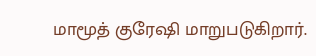மாமூத் குரேஷி மாறுபடுகிறார்.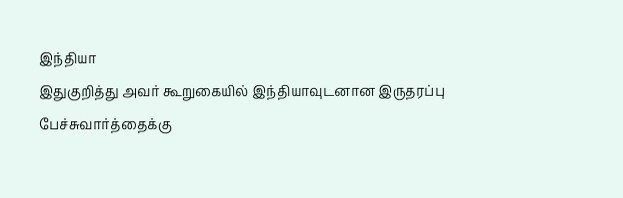இந்தியா
இதுகுறித்து அவர் கூறுகையில் இந்தியாவுடனான இருதரப்பு பேச்சுவார்த்தைக்கு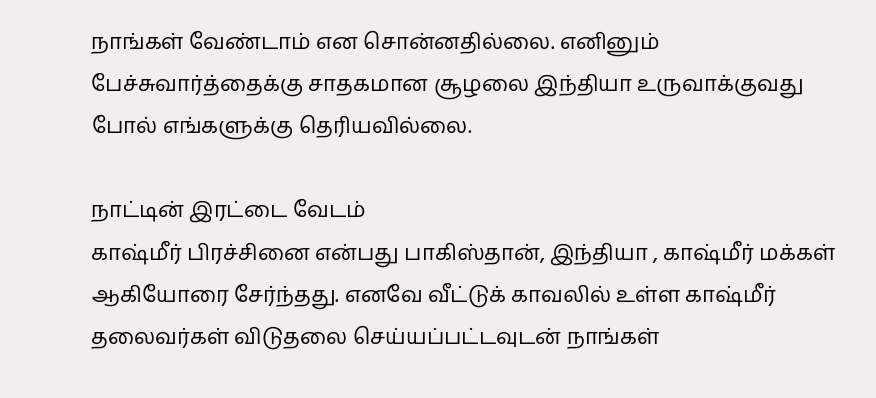நாங்கள் வேண்டாம் என சொன்னதில்லை. எனினும் பேச்சுவார்த்தைக்கு சாதகமான சூழலை இந்தியா உருவாக்குவது போல் எங்களுக்கு தெரியவில்லை.

நாட்டின் இரட்டை வேடம்
காஷ்மீர் பிரச்சினை என்பது பாகிஸ்தான், இந்தியா , காஷ்மீர் மக்கள் ஆகியோரை சேர்ந்தது. எனவே வீட்டுக் காவலில் உள்ள காஷ்மீர் தலைவர்கள் விடுதலை செய்யப்பட்டவுடன் நாங்கள்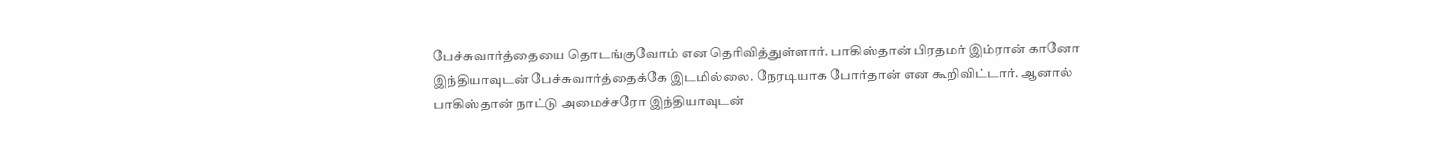பேச்சுவார்த்தையை தொடங்குவோம் என தெரிவித்துள்ளார். பாகிஸ்தான் பிரதமர் இம்ரான் கானோ இந்தியாவுடன் பேச்சுவார்த்தைக்கே இடமில்லை. நேரடியாக போர்தான் என கூறிவிட்டார். ஆனால் பாகிஸ்தான் நாட்டு அமைச்சரோ இந்தியாவுடன்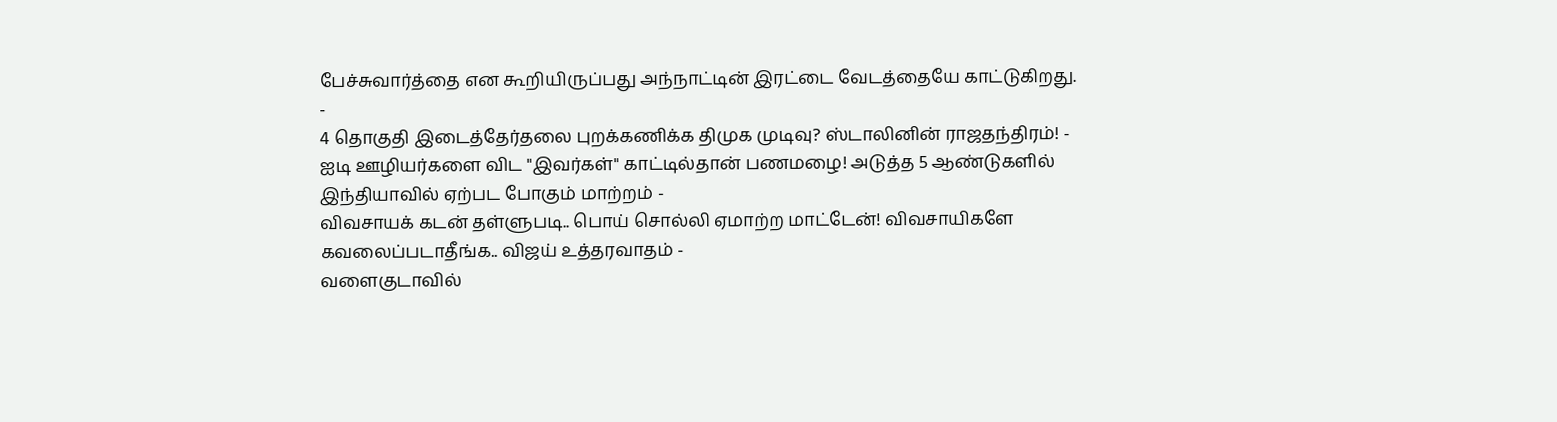பேச்சுவார்த்தை என கூறியிருப்பது அந்நாட்டின் இரட்டை வேடத்தையே காட்டுகிறது.
-
4 தொகுதி இடைத்தேர்தலை புறக்கணிக்க திமுக முடிவு? ஸ்டாலினின் ராஜதந்திரம்! -
ஐடி ஊழியர்களை விட "இவர்கள்" காட்டில்தான் பணமழை! அடுத்த 5 ஆண்டுகளில் இந்தியாவில் ஏற்பட போகும் மாற்றம் -
விவசாயக் கடன் தள்ளுபடி.. பொய் சொல்லி ஏமாற்ற மாட்டேன்! விவசாயிகளே கவலைப்படாதீங்க.. விஜய் உத்தரவாதம் -
வளைகுடாவில்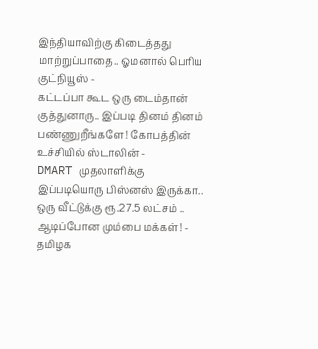இந்தியாவிற்கு கிடைத்தது மாற்றுப்பாதை.. ஓமனால் பெரிய குட்நியூஸ் -
கட்டப்பா கூட ஒரு டைம்தான் குத்துனாரு.. இப்படி தினம் தினம் பண்ணுறீங்களே! கோபத்தின் உச்சியில் ஸ்டாலின் -
DMART முதலாளிக்கு இப்படியொரு பிஸ்னஸ் இருக்கா.. ஒரு வீட்டுக்கு ரூ.27.5 லட்சம் .. ஆடிப்போன மும்பை மக்கள்! -
தமிழக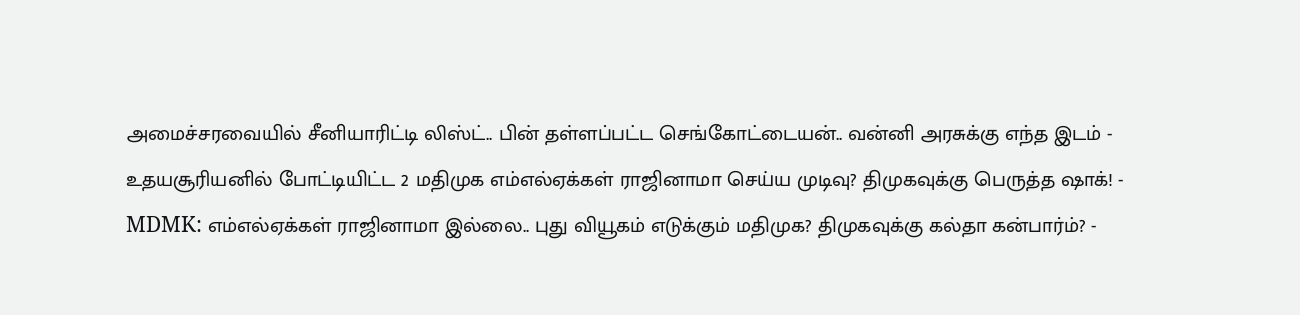அமைச்சரவையில் சீனியாரிட்டி லிஸ்ட்.. பின் தள்ளப்பட்ட செங்கோட்டையன்.. வன்னி அரசுக்கு எந்த இடம் -
உதயசூரியனில் போட்டியிட்ட 2 மதிமுக எம்எல்ஏக்கள் ராஜினாமா செய்ய முடிவு? திமுகவுக்கு பெருத்த ஷாக்! -
MDMK: எம்எல்ஏக்கள் ராஜினாமா இல்லை.. புது வியூகம் எடுக்கும் மதிமுக? திமுகவுக்கு கல்தா கன்பார்ம்? -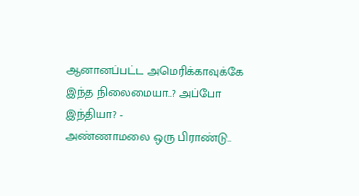ஆனானப்பட்ட அமெரிக்காவுக்கே இந்த நிலைமையா..? அப்போ இந்தியா? -
அண்ணாமலை ஒரு பிராண்டு..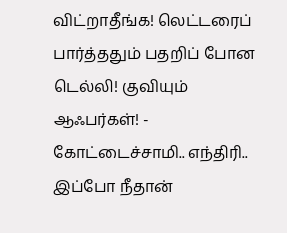விட்றாதீங்க! லெட்டரைப் பார்த்ததும் பதறிப் போன டெல்லி! குவியும் ஆஃபர்கள்! -
கோட்டைச்சாமி.. எந்திரி.. இப்போ நீதான்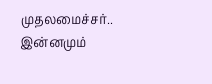முதலமைச்சர்.. இன்னமும்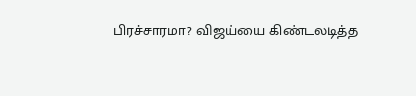பிரச்சாரமா? விஜய்யை கிண்டலடித்த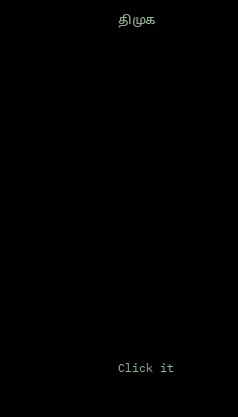திமுக












Click it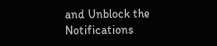and Unblock the Notifications